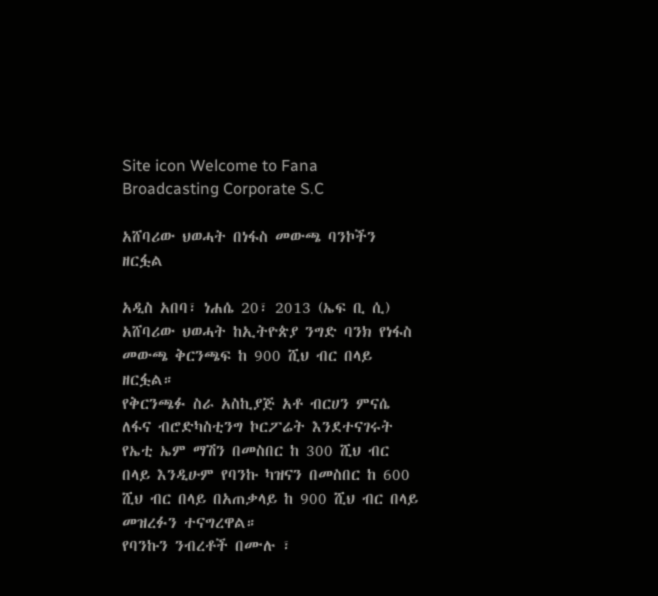Site icon Welcome to Fana Broadcasting Corporate S.C

አሸባሪው ህወሓት በነፋስ መውጫ ባንኮችን ዘርፏል

አዲስ አበባ፣ ነሐሴ 20፣ 2013 (ኤፍ ቢ ሲ) አሸባሪው ህወሓት ከኢትዮጵያ ንግድ ባንክ የነፋስ መውጫ ቅርንጫፍ ከ 900 ሺህ ብር በላይ ዘርፏል።
የቅርንጫፉ ስራ አስኪያጅ አቶ ብርሀን ምናሴ ለፋና ብሮድካስቲንግ ኮርፖሬት እንደተናገሩት የኤቲ ኤም ማሽን በመስበር ከ 300 ሺህ ብር በላይ እንዲሁም የባንኩ ካዝናን በመስበር ከ 600 ሺህ ብር በላይ በአጠቃላይ ከ 900 ሺህ ብር በላይ መዝረፉን ተናግረዋል።
የባንኩን ንብረቶች በሙሉ ፣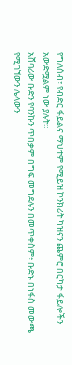የግለሰብ፣ የብድር ፋይልና ማህተም የሚይዝ ኮንክሪት ካዝናን ጨምሮ በርካታ ፋይሎችን አውድሟልም ነው ያሉት።
አሸባሪው ቡድን የባንኩን ጥበቃም በግፍ መግደሉን በመጥቀስም፥ ቡድኑ በነፋስ መውጫ የሚገኘውን ሌላውን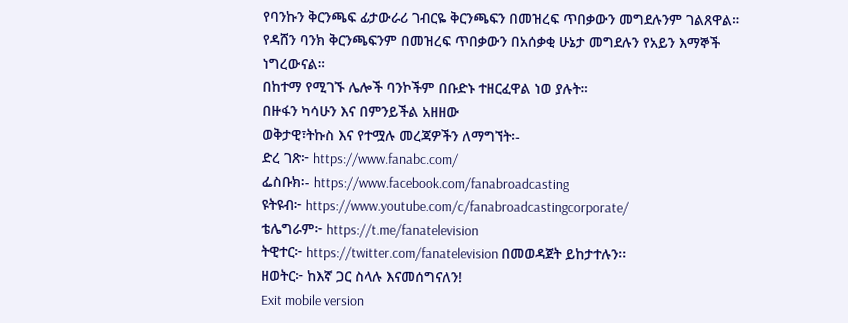የባንኩን ቅርንጫፍ ፊታውራሪ ገብርዬ ቅርንጫፍን በመዝረፍ ጥበቃውን መግደሉንም ገልጸዋል።
የዳሸን ባንክ ቅርንጫፍንም በመዝረፍ ጥበቃውን በአሰቃቂ ሁኔታ መግደሉን የአይን እማኞች ነግረውናል።
በከተማ የሚገኙ ሌሎች ባንኮችም በቡድኑ ተዘርፈዋል ነወ ያሉት።
በዙፋን ካሳሁን እና በምንይችል አዘዘው
ወቅታዊ፣ትኩስ እና የተሟሉ መረጃዎችን ለማግኘት፡-
ድረ ገጽ፦ https://www.fanabc.com/
ፌስቡክ፡- https://www.facebook.com/fanabroadcasting
ዩትዩብ፦ https://www.youtube.com/c/fanabroadcastingcorporate/
ቴሌግራም፦ https://t.me/fanatelevision
ትዊተር፦ https://twitter.com/fanatelevision በመወዳጀት ይከታተሉን፡፡
ዘወትር፦ ከእኛ ጋር ስላሉ እናመሰግናለን!
Exit mobile version